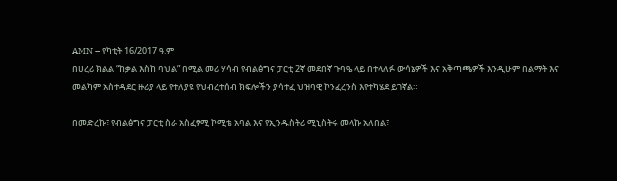AMN – የካቲት 16/2017 ዓ.ም
በሀረሪ ክልል “ከቃል እስከ ባህል” በሚል መሪ ሃሳብ የብልፅግና ፓርቲ 2ኛ መደበኛ ጉባዔ ላይ በተላለፉ ውሳኔዎች እና አቅጣጫዎች እንዲሁም በልማት እና መልካም አስተዳደር ዙሪያ ላይ የተለያዩ የህብረተሰብ ክፍሎችን ያሳተፈ ህዝባዊ ኮንፈረንስ እየተካሄደ ይገኛል።

በመድረኩ፣ የብልፅግና ፓርቲ ስራ አስፈፃሚ ኮሚቴ አባል እና የኢንዱስትሪ ሚኒስትሩ መላኩ አለበል፣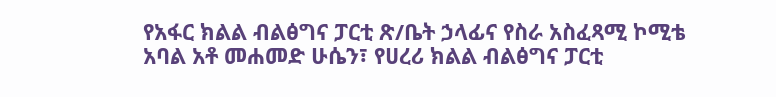የአፋር ክልል ብልፅግና ፓርቲ ጽ/ቤት ኃላፊና የስራ አስፈጻሚ ኮሚቴ አባል አቶ መሐመድ ሁሴን፣ የሀረሪ ክልል ብልፅግና ፓርቲ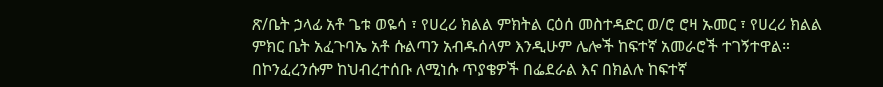ጽ/ቤት ኃላፊ አቶ ጌቱ ወዬሳ ፣ የሀረሪ ክልል ምክትል ርዕሰ መስተዳድር ወ/ሮ ሮዛ ኡመር ፣ የሀረሪ ክልል ምክር ቤት አፈጉባኤ አቶ ሱልጣን አብዱሰላም እንዲሁም ሌሎች ከፍተኛ አመራሮች ተገኝተዋል።
በኮንፈረንሱም ከህብረተሰቡ ለሚነሱ ጥያቄዎች በፌደራል እና በክልሉ ከፍተኛ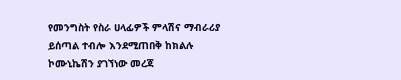የመንግስት የስራ ሀላፊዎች ምላሽና ማብራሪያ ይሰጣል ተብሎ እንደሚጠበቅ ከክልሉ ኮሙኒኬሽን ያገኘነው መረጃ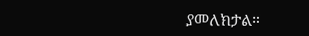ያመለክታል።